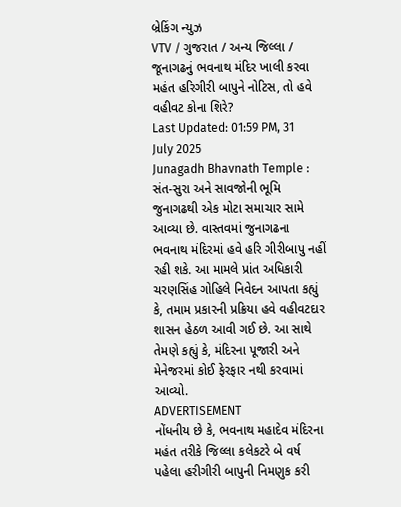બ્રેકિંગ ન્યુઝ
VTV / ગુજરાત / અન્ય જિલ્લા / જૂનાગઢનું ભવનાથ મંદિર ખાલી કરવા મહંત હરિગીરી બાપુને નોટિસ, તો હવે વહીવટ કોના શિરે?
Last Updated: 01:59 PM, 31 July 2025
Junagadh Bhavnath Temple : સંત-સુરા અને સાવજોની ભૂમિ જુનાગઢથી એક મોટા સમાચાર સામે આવ્યા છે. વાસ્તવમાં જુનાગઢના ભવનાથ મંદિરમાં હવે હરિ ગીરીબાપુ નહીં રહી શકે. આ મામલે પ્રાંત અધિકારી ચરણસિંહ ગોહિલે નિવેદન આપતા કહ્યું કે, તમામ પ્રકારની પ્રક્રિયા હવે વહીવટદાર શાસન હેઠળ આવી ગઈ છે. આ સાથે તેમણે કહ્યું કે, મંદિરના પૂજારી અને મેનેજરમાં કોઈ ફેરફાર નથી કરવામાં આવ્યો.
ADVERTISEMENT
નોંધનીય છે કે, ભવનાથ મહાદેવ મંદિરના મહંત તરીકે જિલ્લા કલેકટરે બે વર્ષ પહેલા હરીગીરી બાપુની નિમણુક કરી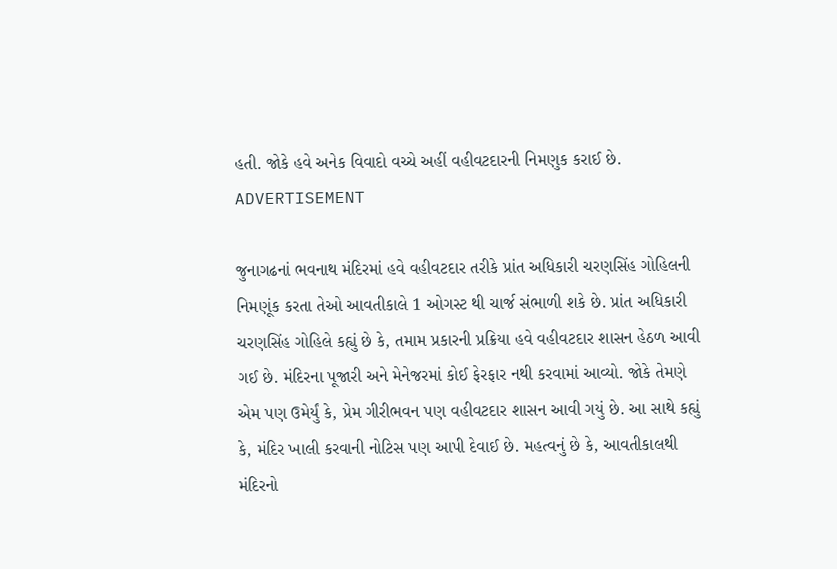હતી. જોકે હવે અનેક વિવાદો વચ્ચે અહીં વહીવટદારની નિમણુક કરાઈ છે.
ADVERTISEMENT

જુનાગઢનાં ભવનાથ મંદિરમાં હવે વહીવટદાર તરીકે પ્રાંત અધિકારી ચરણસિંહ ગોહિલની નિમણૂંક કરતા તેઓ આવતીકાલે 1 ઓગસ્ટ થી ચાર્જ સંભાળી શકે છે. પ્રાંત અધિકારી ચરણસિંહ ગોહિલે કહ્યું છે કે, તમામ પ્રકારની પ્રક્રિયા હવે વહીવટદાર શાસન હેઠળ આવી ગઈ છે. મંદિરના પૂજારી અને મેનેજરમાં કોઈ ફેરફાર નથી કરવામાં આવ્યો. જોકે તેમણે એમ પણ ઉમેર્યું કે, પ્રેમ ગીરીભવન પણ વહીવટદાર શાસન આવી ગયું છે. આ સાથે કહ્યું કે, મંદિર ખાલી કરવાની નોટિસ પણ આપી દેવાઈ છે. મહત્વનું છે કે, આવતીકાલથી મંદિરનો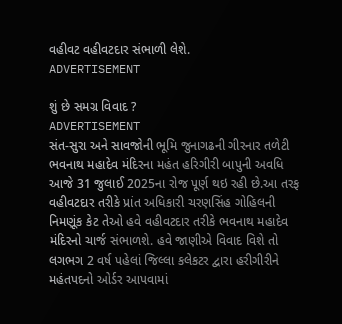વહીવટ વહીવટદાર સંભાળી લેશે.
ADVERTISEMENT

શું છે સમગ્ર વિવાદ ?
ADVERTISEMENT
સંત-સુરા અને સાવજોની ભૂમિ જુનાગઢની ગીરનાર તળેટી ભવનાથ મહાદેવ મંદિરના મહંત હરિગીરી બાપુની અવધિ આજે 31 જુલાઈ 2025ના રોજ પૂર્ણ થઇ રહી છે.આ તરફ વહીવટદાર તરીકે પ્રાંત અધિકારી ચરણસિંહ ગોહિલની નિમણૂંક કેટ તેઓ હવે વહીવટદાર તરીકે ભવનાથ મહાદેવ મંદિરનો ચાર્જ સંભાળશે. હવે જાણીએ વિવાદ વિશે તો લગભગ 2 વર્ષ પહેલાં જિલ્લા કલેકટર દ્વારા હરીગીરીને મહંતપદનો ઓર્ડર આપવામાં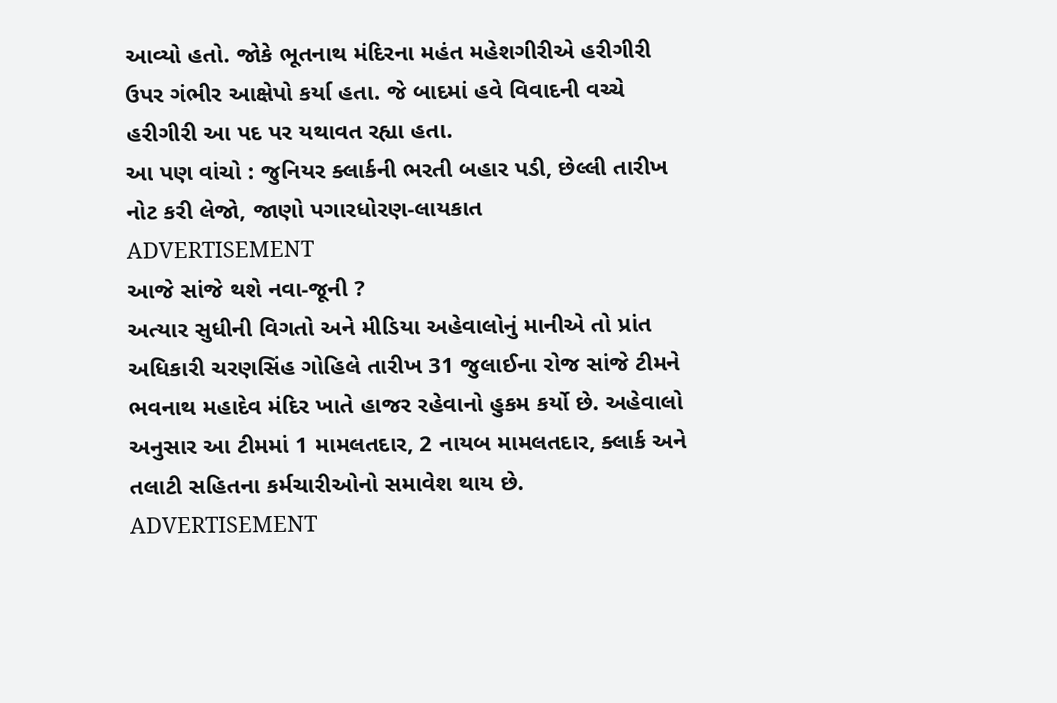આવ્યો હતો. જોકે ભૂતનાથ મંદિરના મહંત મહેશગીરીએ હરીગીરી ઉપર ગંભીર આક્ષેપો કર્યા હતા. જે બાદમાં હવે વિવાદની વચ્ચે હરીગીરી આ પદ પર યથાવત રહ્યા હતા.
આ પણ વાંચો : જુનિયર ક્લાર્કની ભરતી બહાર પડી, છેલ્લી તારીખ નોટ કરી લેજો, જાણો પગારધોરણ-લાયકાત
ADVERTISEMENT
આજે સાંજે થશે નવા-જૂની ?
અત્યાર સુધીની વિગતો અને મીડિયા અહેવાલોનું માનીએ તો પ્રાંત અધિકારી ચરણસિંહ ગોહિલે તારીખ 31 જુલાઈના રોજ સાંજે ટીમને ભવનાથ મહાદેવ મંદિર ખાતે હાજર રહેવાનો હુકમ કર્યો છે. અહેવાલો અનુસાર આ ટીમમાં 1 મામલતદાર, 2 નાયબ મામલતદાર, ક્લાર્ક અને તલાટી સહિતના કર્મચારીઓનો સમાવેશ થાય છે.
ADVERTISEMENT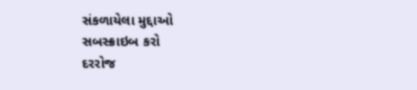સંકળાયેલા મુદ્દાઓ
સબસ્ક્રાઇબ કરો
દરરોજ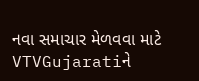નવા સમાચાર મેળવવા માટે VTVGujaratiને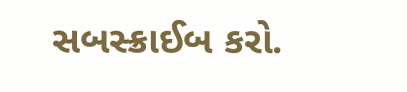સબસ્ક્રાઈબ કરો.